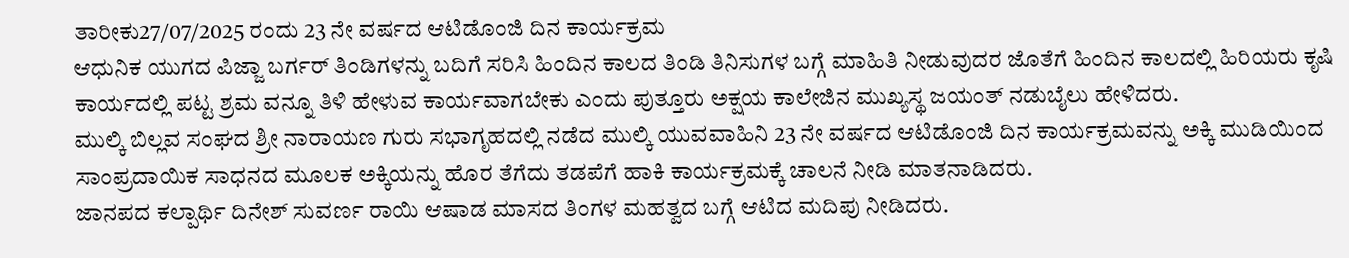ತಾರೀಕು27/07/2025 ರಂದು 23 ನೇ ವರ್ಷದ ಆಟಿಡೊಂಜಿ ದಿನ ಕಾರ್ಯಕ್ರಮ
ಆಧುನಿಕ ಯುಗದ ಪಿಜ್ಜಾ ಬರ್ಗರ್ ತಿಂಡಿಗಳನ್ನು ಬದಿಗೆ ಸರಿಸಿ ಹಿಂದಿನ ಕಾಲದ ತಿಂಡಿ ತಿನಿಸುಗಳ ಬಗ್ಗೆ ಮಾಹಿತಿ ನೀಡುವುದರ ಜೊತೆಗೆ ಹಿಂದಿನ ಕಾಲದಲ್ಲಿ ಹಿರಿಯರು ಕೃಷಿ ಕಾರ್ಯದಲ್ಲಿ ಪಟ್ಟ ಶ್ರಮ ವನ್ನೂ ತಿಳಿ ಹೇಳುವ ಕಾರ್ಯವಾಗಬೇಕು ಎಂದು ಪುತ್ತೂರು ಅಕ್ಷಯ ಕಾಲೇಜಿನ ಮುಖ್ಯಸ್ಥ ಜಯಂತ್ ನಡುಬೈಲು ಹೇಳಿದರು.
ಮುಲ್ಕಿ ಬಿಲ್ಲವ ಸಂಘದ ಶ್ರೀ ನಾರಾಯಣ ಗುರು ಸಭಾಗೃಹದಲ್ಲಿ ನಡೆದ ಮುಲ್ಕಿ ಯುವವಾಹಿನಿ 23 ನೇ ವರ್ಷದ ಆಟಿಡೊಂಜಿ ದಿನ ಕಾರ್ಯಕ್ರಮವನ್ನು ಅಕ್ಕಿ ಮುಡಿಯಿಂದ ಸಾಂಪ್ರದಾಯಿಕ ಸಾಧನದ ಮೂಲಕ ಅಕ್ಕಿಯನ್ನು ಹೊರ ತೆಗೆದು ತಡಪೆಗೆ ಹಾಕಿ ಕಾರ್ಯಕ್ರಮಕ್ಕೆ ಚಾಲನೆ ನೀಡಿ ಮಾತನಾಡಿದರು.
ಜಾನಪದ ಕಲ್ಪಾರ್ಥಿ ದಿನೇಶ್ ಸುವರ್ಣ ರಾಯಿ ಆಷಾಡ ಮಾಸದ ತಿಂಗಳ ಮಹತ್ವದ ಬಗ್ಗೆ ಆಟಿದ ಮದಿಪು ನೀಡಿದರು.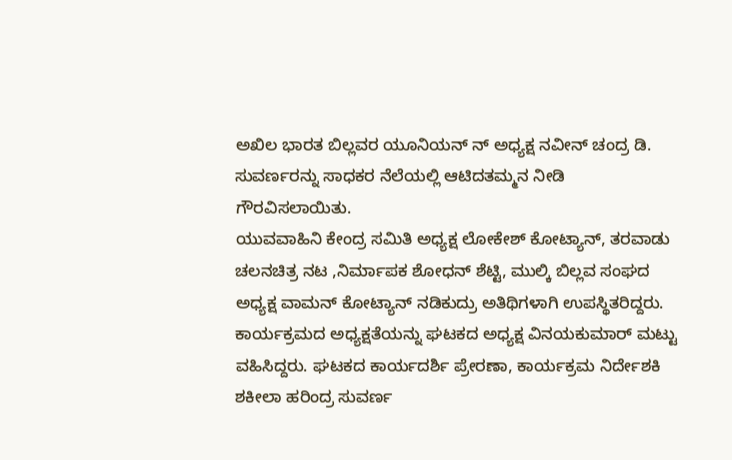ಅಖಿಲ ಭಾರತ ಬಿಲ್ಲವರ ಯೂನಿಯನ್ ನ್ ಅಧ್ಯಕ್ಷ ನವೀನ್ ಚಂದ್ರ ಡಿ. ಸುವರ್ಣರನ್ನು ಸಾಧಕರ ನೆಲೆಯಲ್ಲಿ ಆಟಿದತಮ್ಮನ ನೀಡಿ ಗೌರವಿಸಲಾಯಿತು.
ಯುವವಾಹಿನಿ ಕೇಂದ್ರ ಸಮಿತಿ ಅಧ್ಯಕ್ಷ ಲೋಕೇಶ್ ಕೋಟ್ಯಾನ್, ತರವಾಡು ಚಲನಚಿತ್ರ ನಟ ,ನಿರ್ಮಾಪಕ ಶೋಧನ್ ಶೆಟ್ಟಿ, ಮುಲ್ಕಿ ಬಿಲ್ಲವ ಸಂಘದ ಅಧ್ಯಕ್ಷ ವಾಮನ್ ಕೋಟ್ಯಾನ್ ನಡಿಕುದ್ರು ಅತಿಥಿಗಳಾಗಿ ಉಪಸ್ಥಿತರಿದ್ದರು.
ಕಾರ್ಯಕ್ರಮದ ಅಧ್ಯಕ್ಷತೆಯನ್ನು ಘಟಕದ ಅಧ್ಯಕ್ಷ ವಿನಯಕುಮಾರ್ ಮಟ್ಟು ವಹಿಸಿದ್ದರು. ಘಟಕದ ಕಾರ್ಯದರ್ಶಿ ಪ್ರೇರಣಾ, ಕಾರ್ಯಕ್ರಮ ನಿರ್ದೇಶಕಿ ಶಕೀಲಾ ಹರಿಂದ್ರ ಸುವರ್ಣ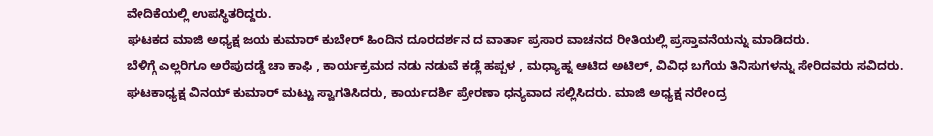ವೇದಿಕೆಯಲ್ಲಿ ಉಪಸ್ಥಿತರಿದ್ದರು.
ಘಟಕದ ಮಾಜಿ ಅಧ್ಯಕ್ಷ ಜಯ ಕುಮಾರ್ ಕುಬೇರ್ ಹಿಂದಿನ ದೂರದರ್ಶನ ದ ವಾರ್ತಾ ಪ್ರಸಾರ ವಾಚನದ ರೀತಿಯಲ್ಲಿ ಪ್ರಸ್ತಾವನೆಯನ್ನು ಮಾಡಿದರು.
ಬೆಳಿಗ್ಗೆ ಎಲ್ಲರಿಗೂ ಅರೆಪುದಡ್ಡೆ ಚಾ ಕಾಫಿ , ಕಾರ್ಯಕ್ರಮದ ನಡು ನಡುವೆ ಕಡ್ಲೆ ಹಪ್ಪಳ , ಮಧ್ಯಾಹ್ನ ಆಟಿದ ಅಟಿಲ್, ವಿವಿಧ ಬಗೆಯ ತಿನಿಸುಗಳನ್ನು ಸೇರಿದವರು ಸವಿದರು.
ಘಟಕಾಧ್ಯಕ್ಷ ವಿನಯ್ ಕುಮಾರ್ ಮಟ್ಟು ಸ್ವಾಗತಿಸಿದರು, ಕಾರ್ಯದರ್ಶಿ ಪ್ರೇರಣಾ ಧನ್ಯವಾದ ಸಲ್ಲಿಸಿದರು. ಮಾಜಿ ಅಧ್ಯಕ್ಷ ನರೇಂದ್ರ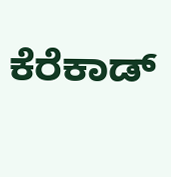ಕೆರೆಕಾಡ್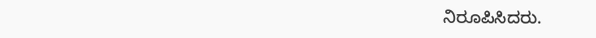ನಿರೂಪಿಸಿದರು.